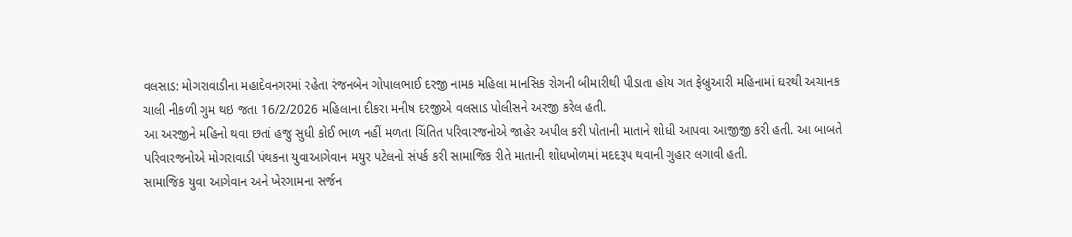વલસાડ: મોગરાવાડીના મહાદેવનગરમાં રહેતા રંજનબેન ગોપાલભાઈ દરજી નામક મહિલા માનસિક રોગની બીમારીથી પીડાતા હોય ગત ફેબ્રુઆરી મહિનામાં ઘરથી અચાનક ચાલી નીકળી ગુમ થઇ જતા 16/2/2026 મહિલાના દીકરા મનીષ દરજીએ વલસાડ પોલીસને અરજી કરેલ હતી.
આ અરજીને મહિનો થવા છતાં હજુ સુધી કોઈ ભાળ નહીં મળતા ચિંતિત પરિવારજનોએ જાહેર અપીલ કરી પોતાની માતાને શોધી આપવા આજીજી કરી હતી. આ બાબતે પરિવારજનોએ મોગરાવાડી પંથકના યુવાઆગેવાન મયુર પટેલનો સંપર્ક કરી સામાજિક રીતે માતાની શોધખોળમાં મદદરૂપ થવાની ગુહાર લગાવી હતી.
સામાજિક યુવા આગેવાન અને ખેરગામના સર્જન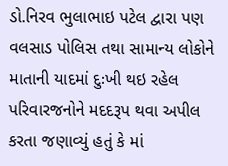ડો.નિરવ ભુલાભાઇ પટેલ દ્વારા પણ વલસાડ પોલિસ તથા સામાન્ય લોકોને માતાની યાદમાં દુઃખી થઇ રહેલ પરિવારજનોને મદદરૂપ થવા અપીલ કરતા જણાવ્યું હતું કે માં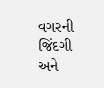વગરની જિંદગી અને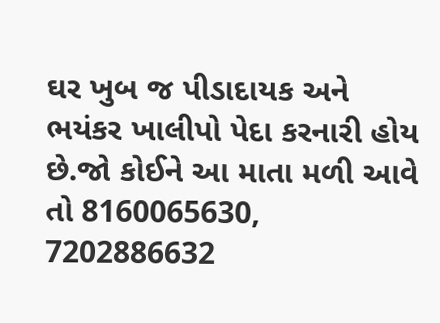ઘર ખુબ જ પીડાદાયક અને ભયંકર ખાલીપો પેદા કરનારી હોય છે.જો કોઈને આ માતા મળી આવે તો 8160065630, 7202886632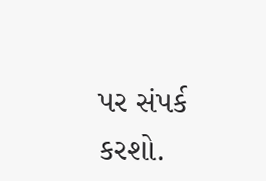પર સંપર્ક કરશો.